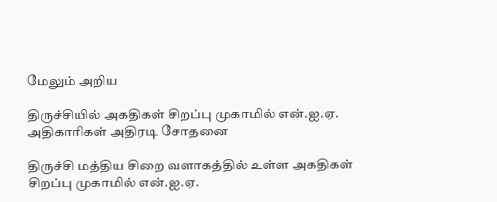மேலும் அறிய

திருச்சியில் அகதிகள் சிறப்பு முகாமில் என்.ஐ.ஏ. அதிகாரிகள் அதிரடி சோதனை

திருச்சி மத்திய சிறை வளாகத்தில் உள்ள அகதிகள் சிறப்பு முகாமில் என்.ஐ.ஏ.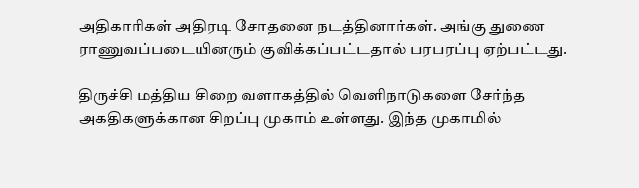அதிகாரிகள் அதிரடி சோதனை நடத்தினார்கள். அங்கு துணை ராணுவப்படையினரும் குவிக்கப்பட்டதால் பரபரப்பு ஏற்பட்டது.

திருச்சி மத்திய சிறை வளாகத்தில் வெளிநாடுகளை சேர்ந்த அகதிகளுக்கான சிறப்பு முகாம் உள்ளது. இந்த முகாமில்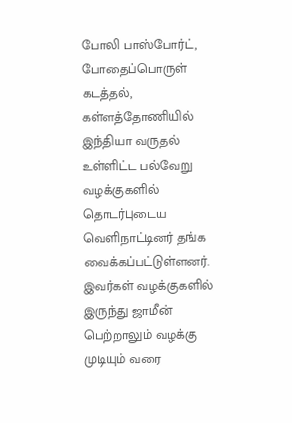போலி பாஸ்போர்ட், போதைப்பொருள் கடத்தல், கள்ளத்தோணியில் இந்தியா வருதல் உள்ளிட்ட பல்வேறு வழக்குகளில் தொடர்புடைய வெளிநாட்டினர் தங்க வைக்கப்பட்டுள்ளனர். இவர்கள் வழக்குகளில் இருந்து ஜாமீன் பெற்றாலும் வழக்கு முடியும் வரை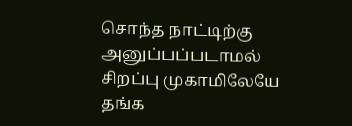சொந்த நாட்டிற்கு அனுப்பப்படாமல் சிறப்பு முகாமிலேயே தங்க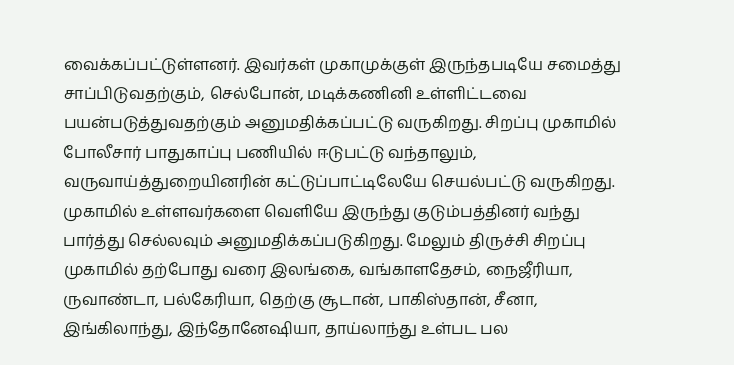வைக்கப்பட்டுள்ளனர். இவர்கள் முகாமுக்குள் இருந்தபடியே சமைத்து சாப்பிடுவதற்கும், செல்போன், மடிக்கணினி உள்ளிட்டவை பயன்படுத்துவதற்கும் அனுமதிக்கப்பட்டு வருகிறது. சிறப்பு முகாமில் போலீசார் பாதுகாப்பு பணியில் ஈடுபட்டு வந்தாலும், வருவாய்த்துறையினரின் கட்டுப்பாட்டிலேயே செயல்பட்டு வருகிறது. முகாமில் உள்ளவர்களை வெளியே இருந்து குடும்பத்தினர் வந்து பார்த்து செல்லவும் அனுமதிக்கப்படுகிறது. மேலும் திருச்சி சிறப்பு முகாமில் தற்போது வரை இலங்கை, வங்காளதேசம், நைஜீரியா, ருவாண்டா, பல்கேரியா, தெற்கு சூடான், பாகிஸ்தான், சீனா, இங்கிலாந்து, இந்தோனேஷியா, தாய்லாந்து உள்பட பல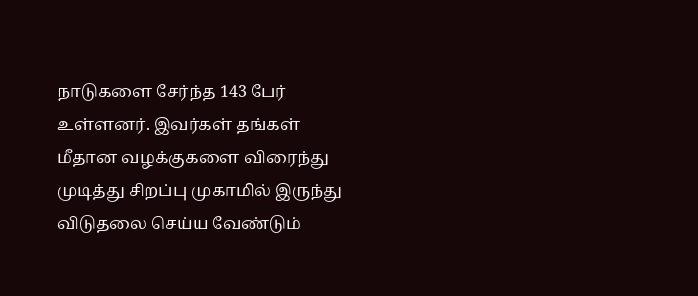நாடுகளை சேர்ந்த 143 பேர் உள்ளனர். இவர்கள் தங்கள் மீதான வழக்குகளை விரைந்து முடித்து சிறப்பு முகாமில் இருந்து விடுதலை செய்ய வேண்டும்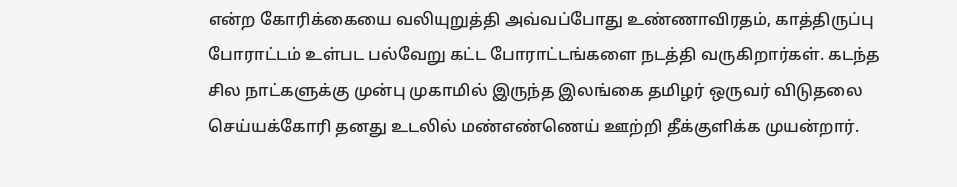என்ற கோரிக்கையை வலியுறுத்தி அவ்வப்போது உண்ணாவிரதம், காத்திருப்பு போராட்டம் உள்பட பல்வேறு கட்ட போராட்டங்களை நடத்தி வருகிறார்கள். கடந்த சில நாட்களுக்கு முன்பு முகாமில் இருந்த இலங்கை தமிழர் ஒருவர் விடுதலை செய்யக்கோரி தனது உடலில் மண்எண்ணெய் ஊற்றி தீக்குளிக்க முயன்றார்.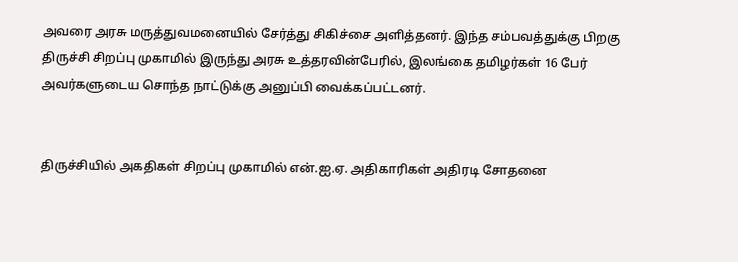அவரை அரசு மருத்துவமனையில் சேர்த்து சிகிச்சை அளித்தனர். இந்த சம்பவத்துக்கு பிறகு திருச்சி சிறப்பு முகாமில் இருந்து அரசு உத்தரவின்பேரில், இலங்கை தமிழர்கள் 16 பேர் அவர்களுடைய சொந்த நாட்டுக்கு அனுப்பி வைக்கப்பட்டனர்.


திருச்சியில் அகதிகள் சிறப்பு முகாமில் என்.ஐ.ஏ. அதிகாரிகள் அதிரடி சோதனை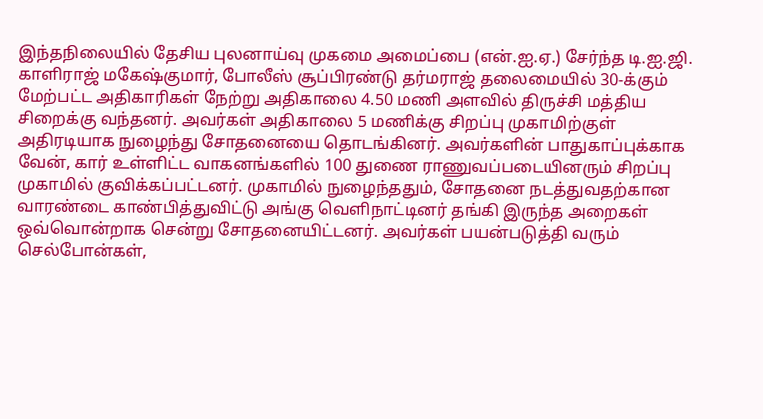இந்தநிலையில் தேசிய புலனாய்வு முகமை அமைப்பை (என்.ஐ.ஏ.) சேர்ந்த டி.ஐ.ஜி. காளிராஜ் மகேஷ்குமார், போலீஸ் சூப்பிரண்டு தர்மராஜ் தலைமையில் 30-க்கும் மேற்பட்ட அதிகாரிகள் நேற்று அதிகாலை 4.50 மணி அளவில் திருச்சி மத்திய சிறைக்கு வந்தனர். அவர்கள் அதிகாலை 5 மணிக்கு சிறப்பு முகாமிற்குள் அதிரடியாக நுழைந்து சோதனையை தொடங்கினர். அவர்களின் பாதுகாப்புக்காக வேன், கார் உள்ளிட்ட வாகனங்களில் 100 துணை ராணுவப்படையினரும் சிறப்பு முகாமில் குவிக்கப்பட்டனர். முகாமில் நுழைந்ததும், சோதனை நடத்துவதற்கான வாரண்டை காண்பித்துவிட்டு அங்கு வெளிநாட்டினர் தங்கி இருந்த அறைகள் ஒவ்வொன்றாக சென்று சோதனையிட்டனர். அவர்கள் பயன்படுத்தி வரும் செல்போன்கள்,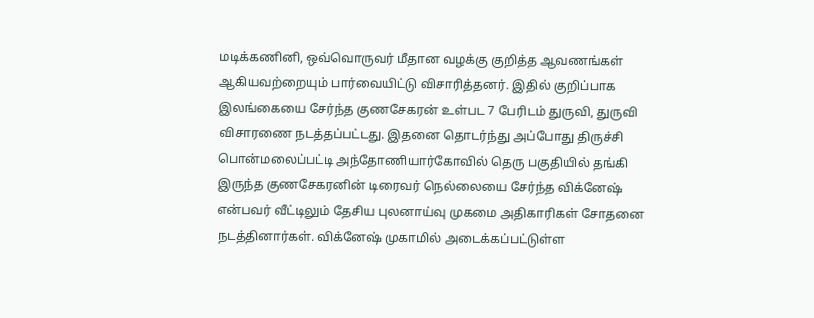மடிக்கணினி, ஒவ்வொருவர் மீதான வழக்கு குறித்த ஆவணங்கள் ஆகியவற்றையும் பார்வையிட்டு விசாரித்தனர். இதில் குறிப்பாக இலங்கையை சேர்ந்த குணசேகரன் உள்பட 7 பேரிடம் துருவி, துருவி விசாரணை நடத்தப்பட்டது. இதனை தொடர்ந்து அப்போது திருச்சி பொன்மலைப்பட்டி அந்தோணியார்கோவில் தெரு பகுதியில் தங்கி இருந்த குணசேகரனின் டிரைவர் நெல்லையை சேர்ந்த விக்னேஷ் என்பவர் வீட்டிலும் தேசிய புலனாய்வு முகமை அதிகாரிகள் சோதனை நடத்தினார்கள். விக்னேஷ் முகாமில் அடைக்கப்பட்டுள்ள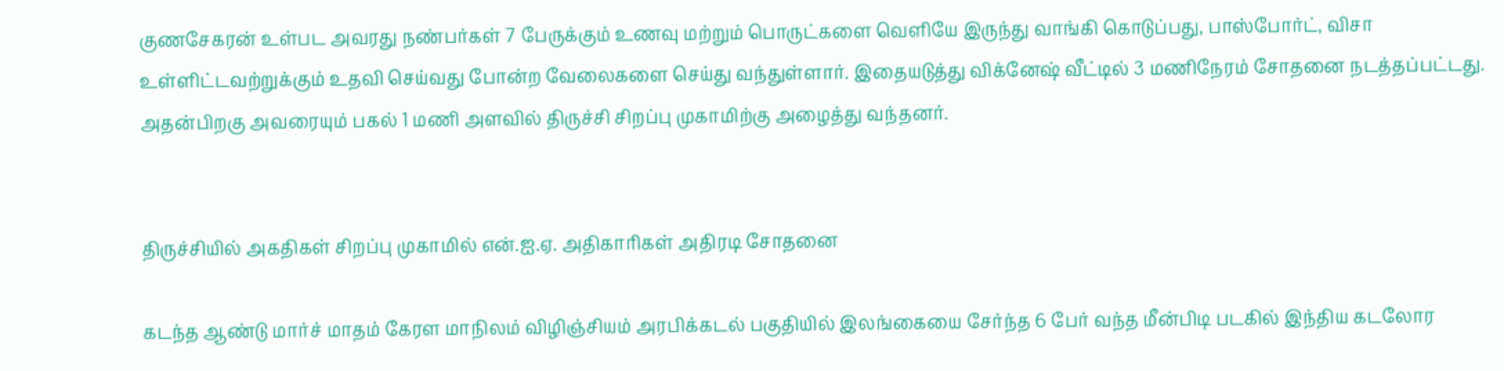குணசேகரன் உள்பட அவரது நண்பர்கள் 7 பேருக்கும் உணவு மற்றும் பொருட்களை வெளியே இருந்து வாங்கி கொடுப்பது, பாஸ்போர்ட், விசா உள்ளிட்டவற்றுக்கும் உதவி செய்வது போன்ற வேலைகளை செய்து வந்துள்ளார். இதையடுத்து விக்னேஷ் வீட்டில் 3 மணிநேரம் சோதனை நடத்தப்பட்டது. அதன்பிறகு அவரையும் பகல் 1 மணி அளவில் திருச்சி சிறப்பு முகாமிற்கு அழைத்து வந்தனர்.


திருச்சியில் அகதிகள் சிறப்பு முகாமில் என்.ஐ.ஏ. அதிகாரிகள் அதிரடி சோதனை

கடந்த ஆண்டு மார்ச் மாதம் கேரள மாநிலம் விழிஞ்சியம் அரபிக்கடல் பகுதியில் இலங்கையை சேர்ந்த 6 பேர் வந்த மீன்பிடி படகில் இந்திய கடலோர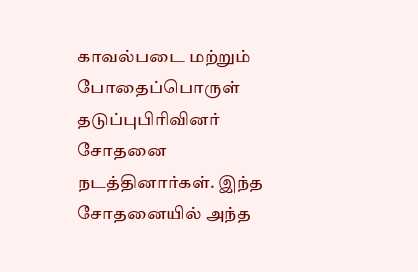காவல்படை மற்றும் போதைப்பொருள் தடுப்புபிரிவினர் சோதனை நடத்தினார்கள். இந்த சோதனையில் அந்த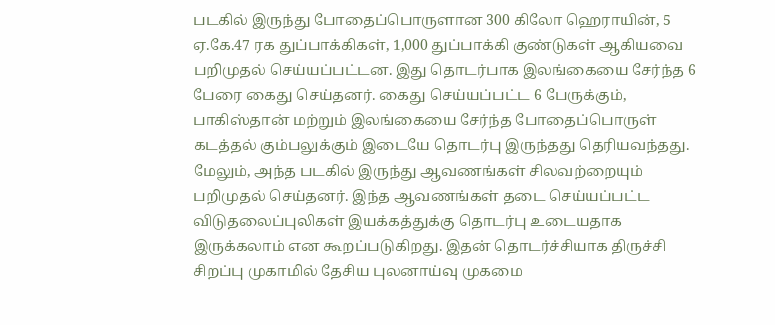படகில் இருந்து போதைப்பொருளான 300 கிலோ ஹெராயின், 5 ஏ.கே.47 ரக துப்பாக்கிகள், 1,000 துப்பாக்கி குண்டுகள் ஆகியவை பறிமுதல் செய்யப்பட்டன. இது தொடர்பாக இலங்கையை சேர்ந்த 6 பேரை கைது செய்தனர். கைது செய்யப்பட்ட 6 பேருக்கும், பாகிஸ்தான் மற்றும் இலங்கையை சேர்ந்த போதைப்பொருள் கடத்தல் கும்பலுக்கும் இடையே தொடர்பு இருந்தது தெரியவந்தது. மேலும், அந்த படகில் இருந்து ஆவணங்கள் சிலவற்றையும் பறிமுதல் செய்தனர். இந்த ஆவணங்கள் தடை செய்யப்பட்ட விடுதலைப்புலிகள் இயக்கத்துக்கு தொடர்பு உடையதாக இருக்கலாம் என கூறப்படுகிறது. இதன் தொடர்ச்சியாக திருச்சி சிறப்பு முகாமில் தேசிய புலனாய்வு முகமை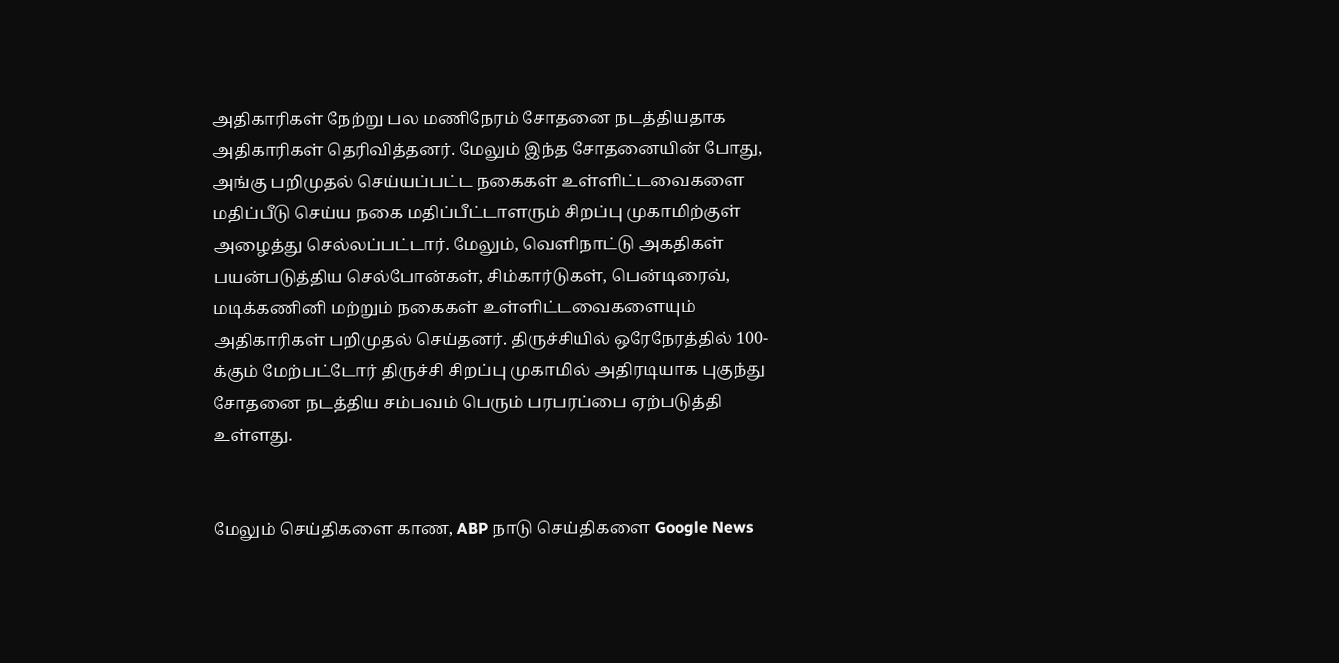அதிகாரிகள் நேற்று பல மணிநேரம் சோதனை நடத்தியதாக அதிகாரிகள் தெரிவித்தனர். மேலும் இந்த சோதனையின் போது, அங்கு பறிமுதல் செய்யப்பட்ட நகைகள் உள்ளிட்டவைகளை மதிப்பீடு செய்ய நகை மதிப்பீட்டாளரும் சிறப்பு முகாமிற்குள் அழைத்து செல்லப்பட்டார். மேலும், வெளிநாட்டு அகதிகள் பயன்படுத்திய செல்போன்கள், சிம்கார்டுகள், பென்டிரைவ், மடிக்கணினி மற்றும் நகைகள் உள்ளிட்டவைகளையும் அதிகாரிகள் பறிமுதல் செய்தனர். திருச்சியில் ஒரேநேரத்தில் 100-க்கும் மேற்பட்டோர் திருச்சி சிறப்பு முகாமில் அதிரடியாக புகுந்து சோதனை நடத்திய சம்பவம் பெரும் பரபரப்பை ஏற்படுத்தி உள்ளது.


மேலும் செய்திகளை காண, ABP நாடு செய்திகளை Google News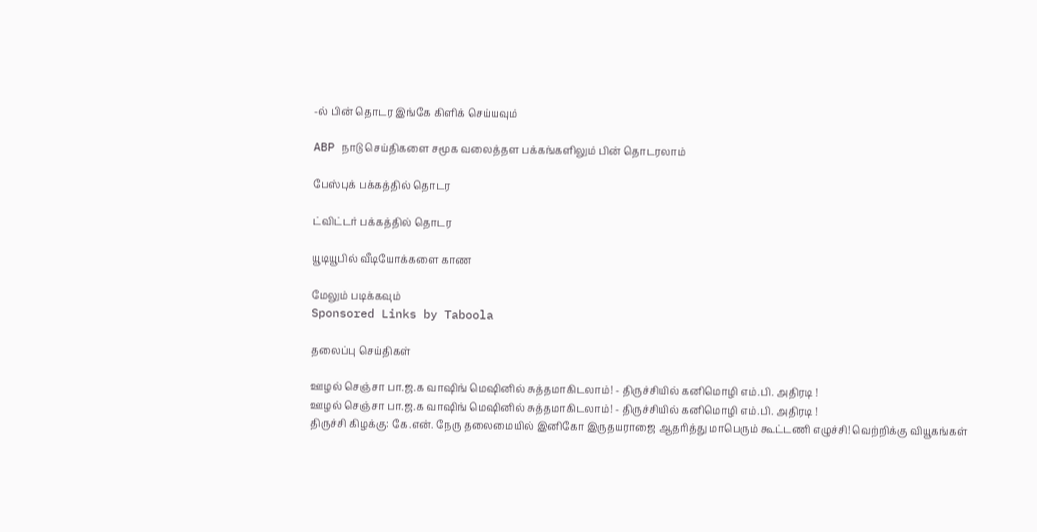-ல் பின் தொடர இங்கே கிளிக் செய்யவும்

ABP நாடு செய்திகளை சமூக வலைத்தள பக்கங்களிலும் பின் தொடரலாம்

பேஸ்புக் பக்கத்தில் தொடர

ட்விட்டர் பக்கத்தில் தொடர

யூடியூபில் வீடியோக்களை காண

மேலும் படிக்கவும்
Sponsored Links by Taboola

தலைப்பு செய்திகள்

ஊழல் செஞ்சா பா.ஜ.க வாஷிங் மெஷினில் சுத்தமாகிடலாம்! - திருச்சியில் கனிமொழி எம்.பி. அதிரடி !
ஊழல் செஞ்சா பா.ஜ.க வாஷிங் மெஷினில் சுத்தமாகிடலாம்! - திருச்சியில் கனிமொழி எம்.பி. அதிரடி !
திருச்சி கிழக்கு: கே.என். நேரு தலைமையில் இனிகோ இருதயராஜை ஆதரித்து மாபெரும் கூட்டணி எழுச்சி! வெற்றிக்கு வியூகங்கள்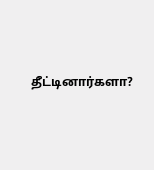தீட்டினார்களா?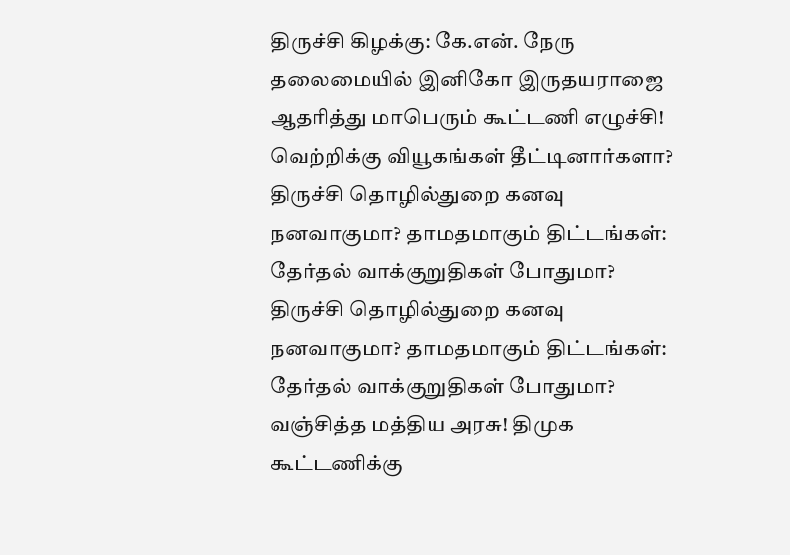திருச்சி கிழக்கு: கே.என். நேரு தலைமையில் இனிகோ இருதயராஜை ஆதரித்து மாபெரும் கூட்டணி எழுச்சி! வெற்றிக்கு வியூகங்கள் தீட்டினார்களா?
திருச்சி தொழில்துறை கனவு நனவாகுமா? தாமதமாகும் திட்டங்கள்: தேர்தல் வாக்குறுதிகள் போதுமா?
திருச்சி தொழில்துறை கனவு நனவாகுமா? தாமதமாகும் திட்டங்கள்: தேர்தல் வாக்குறுதிகள் போதுமா?
வஞ்சித்த மத்திய அரசு! திமுக கூட்டணிக்கு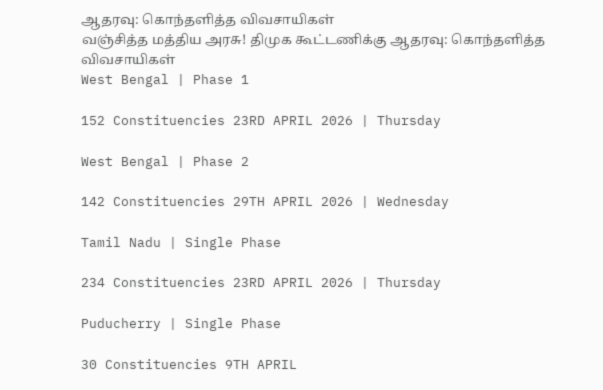ஆதரவு: கொந்தளித்த விவசாயிகள்
வஞ்சித்த மத்திய அரசு! திமுக கூட்டணிக்கு ஆதரவு: கொந்தளித்த விவசாயிகள்
West Bengal | Phase 1

152 Constituencies 23RD APRIL 2026 | Thursday

West Bengal | Phase 2

142 Constituencies 29TH APRIL 2026 | Wednesday

Tamil Nadu | Single Phase

234 Constituencies 23RD APRIL 2026 | Thursday

Puducherry | Single Phase

30 Constituencies 9TH APRIL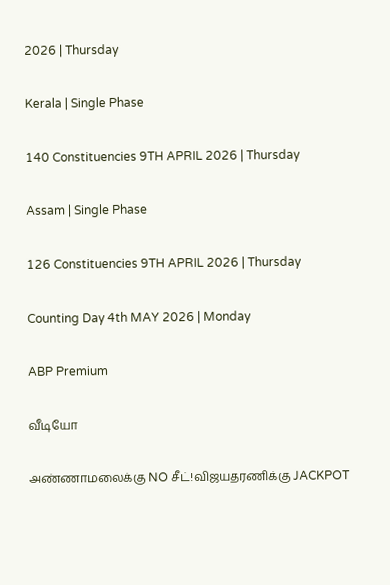2026 | Thursday

Kerala | Single Phase

140 Constituencies 9TH APRIL 2026 | Thursday

Assam | Single Phase

126 Constituencies 9TH APRIL 2026 | Thursday

Counting Day 4th MAY 2026 | Monday

ABP Premium

வீடியோ

அண்ணாமலைக்கு NO சீட்!விஜயதரணிக்கு JACKPOT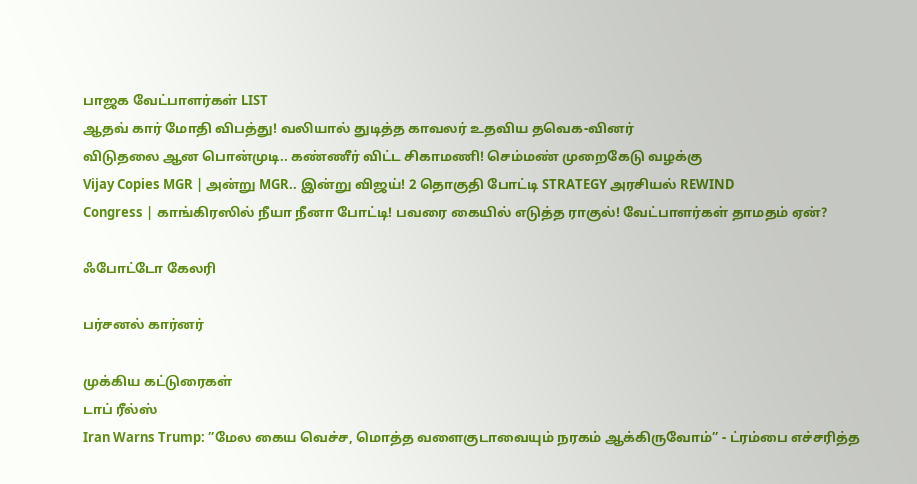பாஜக வேட்பாளர்கள் LIST
ஆதவ் கார் மோதி விபத்து! வலியால் துடித்த காவலர் உதவிய தவெக-வினர்
விடுதலை ஆன பொன்முடி.. கண்ணீர் விட்ட சிகாமணி! செம்மண் முறைகேடு வழக்கு
Vijay Copies MGR | அன்று MGR.. இன்று விஜய்! 2 தொகுதி போட்டி STRATEGY அரசியல் REWIND
Congress | காங்கிரஸில் நீயா நீனா போட்டி! பவரை கையில் எடுத்த ராகுல்! வேட்பாளர்கள் தாமதம் ஏன்?

ஃபோட்டோ கேலரி

பர்சனல் கார்னர்

முக்கிய கட்டுரைகள்
டாப் ரீல்ஸ்
Iran Warns Trump: ”மேல கைய வெச்ச, மொத்த வளைகுடாவையும் நரகம் ஆக்கிருவோம்” - ட்ரம்பை எச்சரித்த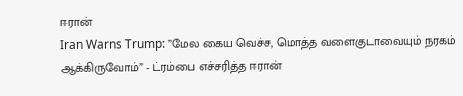ஈரான்
Iran Warns Trump: ”மேல கைய வெச்ச, மொத்த வளைகுடாவையும் நரகம் ஆக்கிருவோம்” - ட்ரம்பை எச்சரித்த ஈரான்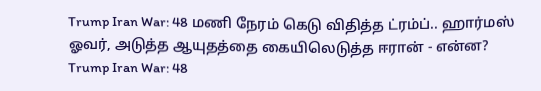Trump Iran War: 48 மணி நேரம் கெடு விதித்த ட்ரம்ப்.. ஹார்மஸ் ஓவர், அடுத்த ஆயுதத்தை கையிலெடுத்த ஈரான் - என்ன?
Trump Iran War: 48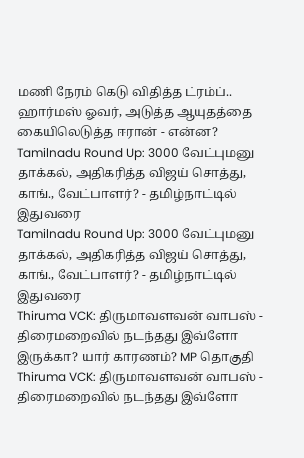மணி நேரம் கெடு விதித்த ட்ரம்ப்.. ஹார்மஸ் ஓவர், அடுத்த ஆயுதத்தை கையிலெடுத்த ஈரான் - என்ன?
Tamilnadu Round Up: 3000 வேட்புமனு தாக்கல், அதிகரித்த விஜய் சொத்து, காங்., வேட்பாளர்? - தமிழ்நாட்டில் இதுவரை
Tamilnadu Round Up: 3000 வேட்புமனு தாக்கல், அதிகரித்த விஜய் சொத்து, காங்., வேட்பாளர்? - தமிழ்நாட்டில் இதுவரை
Thiruma VCK: திருமாவளவன் வாபஸ் - திரைமறைவில் நடந்தது இவ்ளோ இருக்கா? யார் காரணம்? MP தொகுதி
Thiruma VCK: திருமாவளவன் வாபஸ் - திரைமறைவில் நடந்தது இவ்ளோ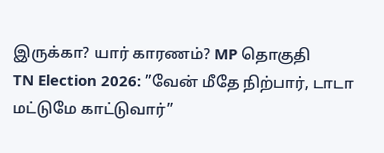இருக்கா? யார் காரணம்? MP தொகுதி
TN Election 2026: ”வேன் மீதே நிற்பார், டாடா மட்டுமே காட்டுவார்”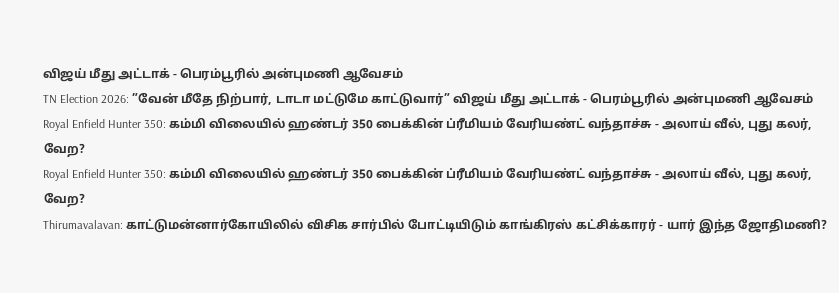விஜய் மீது அட்டாக் - பெரம்பூரில் அன்புமணி ஆவேசம்
TN Election 2026: ”வேன் மீதே நிற்பார், டாடா மட்டுமே காட்டுவார்” விஜய் மீது அட்டாக் - பெரம்பூரில் அன்புமணி ஆவேசம்
Royal Enfield Hunter 350: கம்மி விலையில் ஹண்டர் 350 பைக்கின் ப்ரீமியம் வேரியண்ட் வந்தாச்சு - அலாய் வீல், புது கலர், வேற?
Royal Enfield Hunter 350: கம்மி விலையில் ஹண்டர் 350 பைக்கின் ப்ரீமியம் வேரியண்ட் வந்தாச்சு - அலாய் வீல், புது கலர், வேற?
Thirumavalavan: காட்டுமன்னார்கோயிலில் விசிக சார்பில் போட்டியிடும் காங்கிரஸ் கட்சிக்காரர் - யார் இந்த ஜோதிமணி?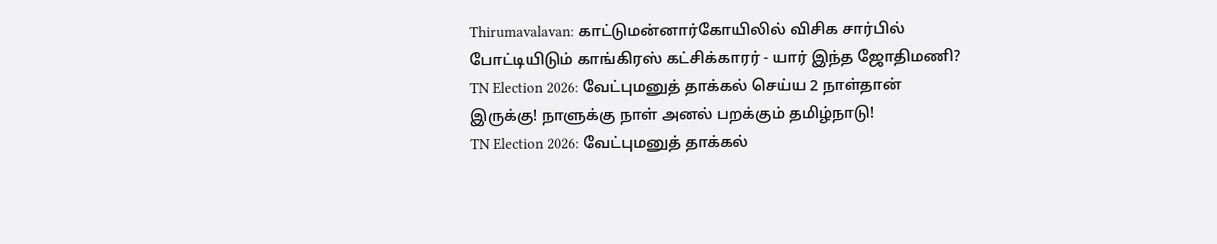Thirumavalavan: காட்டுமன்னார்கோயிலில் விசிக சார்பில் போட்டியிடும் காங்கிரஸ் கட்சிக்காரர் - யார் இந்த ஜோதிமணி?
TN Election 2026: வேட்புமனுத் தாக்கல் செய்ய 2 நாள்தான் இருக்கு! நாளுக்கு நாள் அனல் பறக்கும் தமிழ்நாடு!
TN Election 2026: வேட்புமனுத் தாக்கல்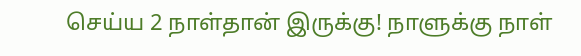செய்ய 2 நாள்தான் இருக்கு! நாளுக்கு நாள்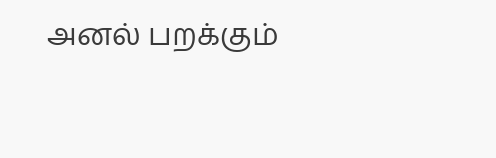அனல் பறக்கும்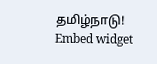தமிழ்நாடு!
Embed widget